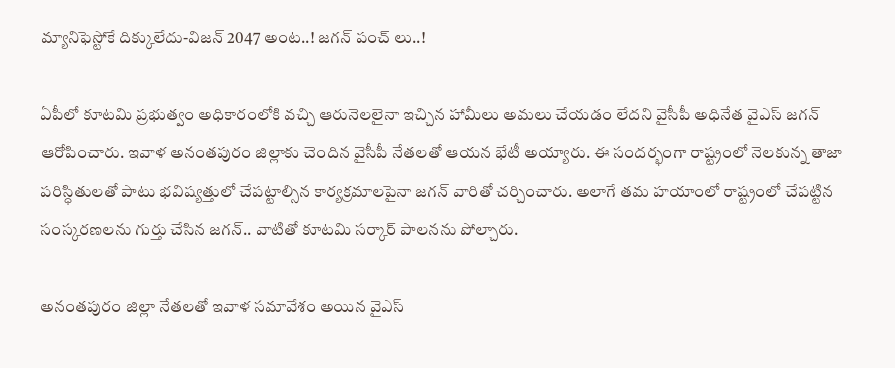మ్యానిఫెస్టోకే దిక్కులేదు-విజన్ 2047 అంట..! జగన్ పంచ్ లు..!

ఏపీలో కూటమి ప్రభుత్వం అధికారంలోకి వచ్చి ఆరునెలలైనా ఇచ్చిన హామీలు అమలు చేయడం లేదని వైసీపీ అధినేత వైఎస్ జగన్ ఆరోపించారు. ఇవాళ అనంతపురం జిల్లాకు చెందిన వైసీపీ నేతలతో ఆయన భేటీ అయ్యారు. ఈ సందర్భంగా రాష్ట్రంలో నెలకున్న తాజా పరిస్ధితులతో పాటు భవిష్యత్తులో చేపట్టాల్సిన కార్యక్రమాలపైనా జగన్ వారితో చర్చించారు. అలాగే తమ హయాంలో రాష్ట్రంలో చేపట్టిన సంస్కరణలను గుర్తు చేసిన జగన్.. వాటితో కూటమి సర్కార్ పాలనను పోల్చారు.

అనంతపురం జిల్లా నేతలతో ఇవాళ సమావేశం అయిన వైఎస్‌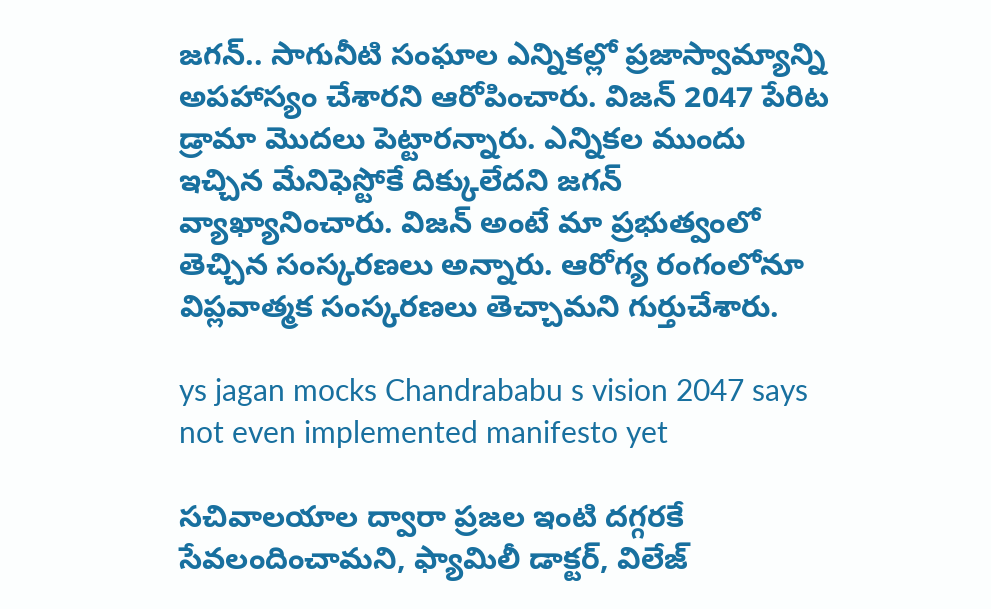జగన్‌.. సాగునీటి సంఘాల ఎన్నికల్లో ప్రజాస్వామ్యాన్ని అపహాస్యం చేశారని ఆరోపించారు. విజన్‌ 2047 పేరిట డ్రామా మొదలు పెట్టారన్నారు. ఎన్నికల ముందు ఇచ్చిన మేనిఫెస్టోకే దిక్కులేదని జగన్ వ్యాఖ్యానించారు. విజన్‌ అంటే మా ప్రభుత్వంలో తెచ్చిన సంస్కరణలు అన్నారు. ఆరోగ్య రంగంలోనూ విప్లవాత్మక సంస్కరణలు తెచ్చామని గుర్తుచేశారు.

ys jagan mocks Chandrababu s vision 2047 says not even implemented manifesto yet

సచివాలయాల ద్వారా ప్రజల ఇంటి దగ్గరకే సేవలందించామని, ఫ్యామిలీ డాక్టర్‌, విలేజ్‌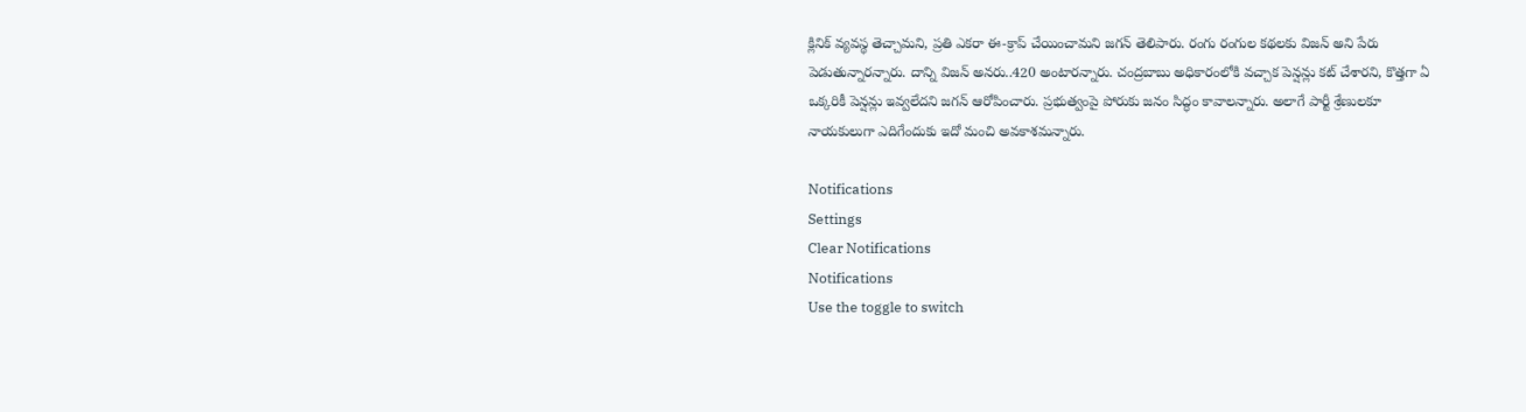క్లినిక్‌ వ్యవస్థ తెచ్చామని, ప్రతి ఎకరా ఈ-క్రాప్‌ చేయించామని జగన్‌ తెలిపారు. రంగు రంగుల కథలకు విజన్‌ అని పేరు పెడుతున్నారన్నారు. దాన్ని విజన్‌ అనరు..420 అంటారన్నారు. చంద్రబాబు అధికారంలోకి వచ్చాక పెన్షన్లు కట్‌ చేశారని, కొత్తగా ఏ ఒక్కరికీ పెన్షన్లు ఇవ్వలేదని జగన్ ఆరోపించారు. ప్రభుత్వంపై పోరుకు జనం సిద్ధం కావాలన్నారు. అలాగే పార్టీ శ్రేణులకూ నాయకులుగా ఎదిగేందుకు ఇదో మంచి అవకాశమన్నారు.

Notifications
Settings
Clear Notifications
Notifications
Use the toggle to switch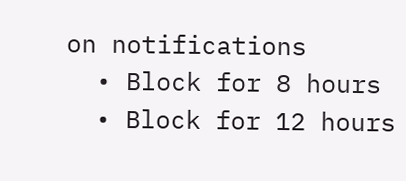on notifications
  • Block for 8 hours
  • Block for 12 hours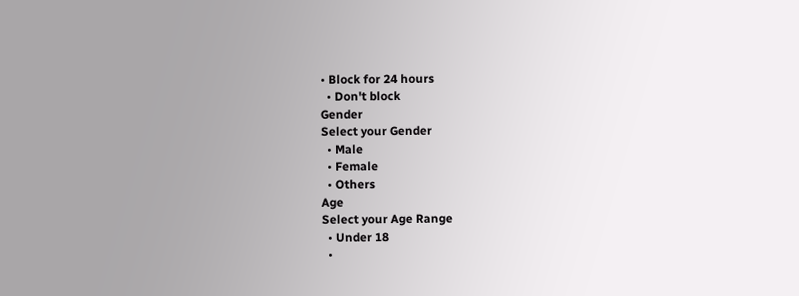• Block for 24 hours
  • Don't block
Gender
Select your Gender
  • Male
  • Female
  • Others
Age
Select your Age Range
  • Under 18
  •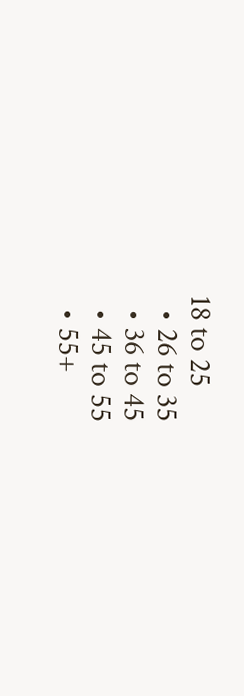18 to 25
  • 26 to 35
  • 36 to 45
  • 45 to 55
  • 55+